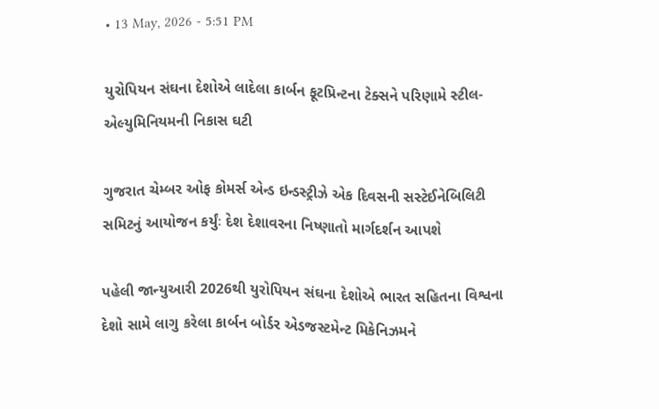• 13 May, 2026 - 5:51 PM

યુરોપિયન સંઘના દેશોએ લાદેલા કાર્બન ફૂટપ્રિન્ટના ટેક્સને પરિણામે સ્ટીલ-એલ્યુમિનિયમની નિકાસ ઘટી

ગુજરાત ચેમ્બર ઓફ કોમર્સ એન્ડ ઇન્ડસ્ટ્રીઝે એક દિવસની સસ્ટેઈનેબિલિટી સમિટનું આયોજન કર્યુંઃ દેશ દેશાવરના નિષ્ણાતો માર્ગદર્શન આપશે

પહેલી જાન્યુઆરી 2026થી યુરોપિયન સંઘના દેશોએ ભારત સહિતના વિશ્વના દેશો સામે લાગુ કરેલા કાર્બન બોર્ડર એડજસ્ટમેન્ટ મિકેનિઝમને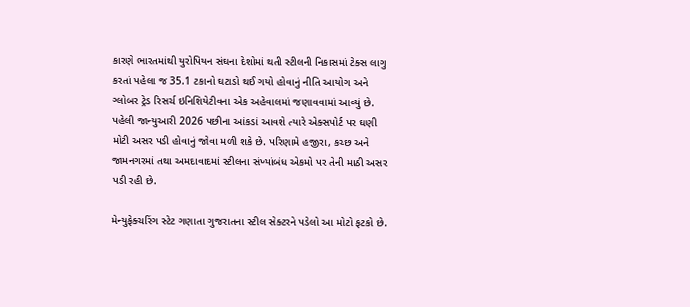કારણે ભારતમાંથી યુરોપિયન સંઘના દેશોમાં થતી સ્ટીલની નિકાસમાં ટેક્સ લાગુ કરતાં પહેલા જ 35.1 ટકાનો ઘટાડો થઈ ગયો હોવાનું નીતિ આયોગ અને ગ્લોબર ટ્રેડ રિસર્ચ ઇનિશિયેટીવના એક અહેવાલમાં જણાવવામાં આવ્યું છે. પહેલી જાન્યુઆરી 2026 પછીના આંકડાં આવશે ત્યારે એક્સપોર્ટ પર ઘણી મોટી અસર પડી હોવાનું જોવા મળી શકે છે. પરિણામે હજીરા, કચ્છ અને જામનગરમાં તથા અમદાવાદમાં સ્ટીલના સંખ્યાંબંધ એકમો પર તેની માઠી અસર પડી રહી છે.

મેન્યુફેક્ચરિંગ સ્ટેટ ગણાતા ગુજરાતના સ્ટીલ સેક્ટરને પડેલો આ મોટો ફટકો છે.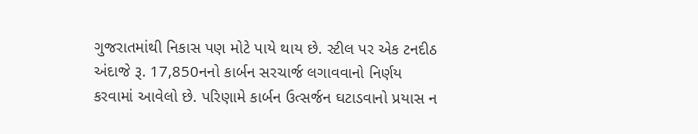ગુજરાતમાંથી નિકાસ પણ મોટે પાયે થાય છે. સ્ટીલ પર એક ટનદીઠ અંદાજે રૂ. 17,850નનો કાર્બન સરચાર્જ લગાવવાનો નિર્ણય કરવામાં આવેલો છે. પરિણામે કાર્બન ઉત્સર્જન ઘટાડવાનો પ્રયાસ ન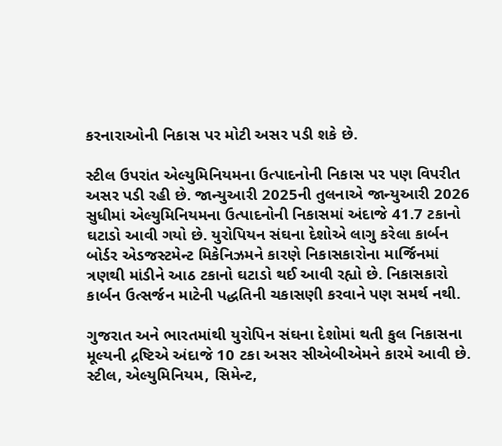કરનારાઓની નિકાસ પર મોટી અસર પડી શકે છે.

સ્ટીલ ઉપરાંત એલ્યુમિનિયમના ઉત્પાદનોની નિકાસ પર પણ વિપરીત અસર પડી રહી છે. જાન્યુઆરી 2025ની તુલનાએ જાન્યુઆરી 2026 સુધીમાં એલ્યુમિનિયમના ઉત્પાદનોની નિકાસમાં અંદાજે 41.7 ટકાનો ઘટાડો આવી ગયો છે. યુરોપિયન સંઘના દેશોએ લાગુ કરેલા કાર્બન બોર્ડર એડજસ્ટમેન્ટ મિકેનિઝમને કારણે નિકાસકારોના માર્જિનમાં ત્રણથી માંડીને આઠ ટકાનો ઘટાડો થઈ આવી રહ્યો છે. નિકાસકારો કાર્બન ઉત્સર્જન માટેની પદ્ધતિની ચકાસણી કરવાને પણ સમર્થ નથી.

ગુજરાત અને ભારતમાંથી યુરોપિન સંઘના દેશોમાં થતી કુલ નિકાસના મૂલ્યની દ્રષ્ટિએ અંદાજે 10 ટકા અસર સીએબીએમને કારમે આવી છે. સ્ટીલ, એલ્યુમિનિયમ, સિમેન્ટ,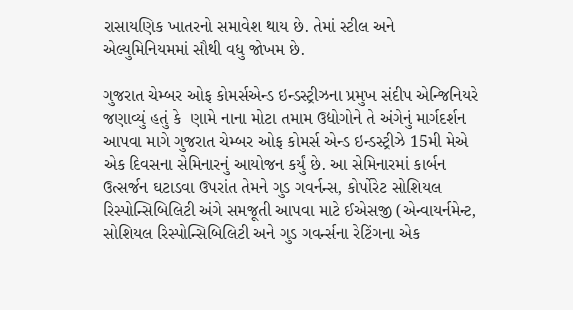રાસાયણિક ખાતરનો સમાવેશ થાય છે. તેમાં સ્ટીલ અને એલ્યુમિનિયમમાં સૌથી વધુ જોખમ છે.

ગુજરાત ચેમ્બર ઓફ કોમર્સએન્ડ ઇન્ડસ્ટ્રીઝના પ્રમુખ સંદીપ એન્જિનિયરે જણાવ્યું હતું કે  ણામે નાના મોટા તમામ ઉદ્યોગોને તે અંગેનું માર્ગદર્શન આપવા માગે ગુજરાત ચેમ્બર ઓફ કોમર્સ એન્ડ ઇન્ડસ્ટ્રીઝે 15મી મેએ એક દિવસના સેમિનારનું આયોજન કર્યું છે. આ સેમિનારમાં કાર્બન ઉત્સર્જન ઘટાડવા ઉપરાંત તેમને ગુડ ગવર્નન્સ, કોર્પોરેટ સોશિયલ રિસ્પોન્સિબિલિટી અંગે સમજૂતી આપવા માટે ઈએસજી (એન્વાયર્નમેન્ટ, સોશિયલ રિસ્પોન્સિબિલિટી અને ગુડ ગવર્ન્સના રેટિંગના એક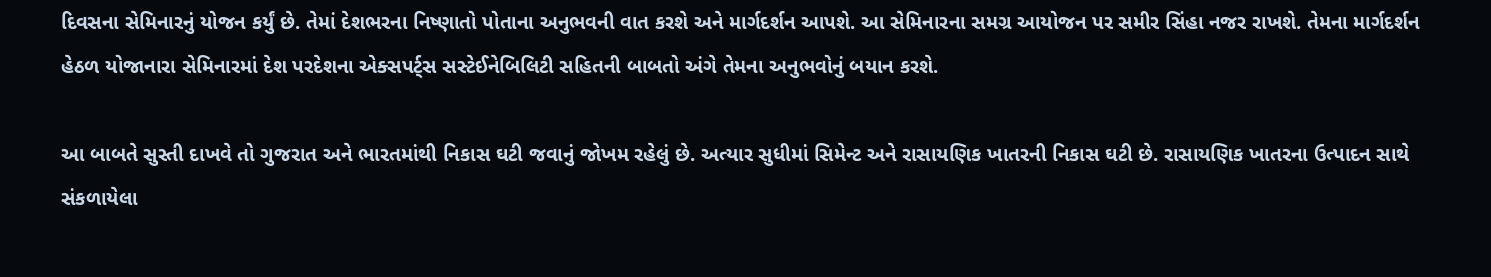દિવસના સેમિનારનું યોજન કર્યું છે. તેમાં દેશભરના નિષ્ણાતો પોતાના અનુભવની વાત કરશે અને માર્ગદર્શન આપશે. આ સેમિનારના સમગ્ર આયોજન પર સમીર સિંહા નજર રાખશે. તેમના માર્ગદર્શન હેઠળ યોજાનારા સેમિનારમાં દેશ પરદેશના એક્સપર્ટ્સ સસ્ટેઈનેબિલિટી સહિતની બાબતો અંગે તેમના અનુભવોનું બયાન કરશે.

આ બાબતે સુસ્તી દાખવે તો ગુજરાત અને ભારતમાંથી નિકાસ ઘટી જવાનું જોખમ રહેલું છે. અત્યાર સુધીમાં સિમેન્ટ અને રાસાયણિક ખાતરની નિકાસ ઘટી છે. રાસાયણિક ખાતરના ઉત્પાદન સાથે સંકળાયેલા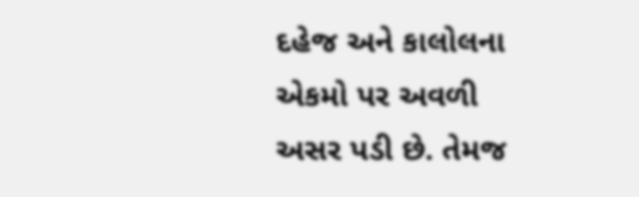દહેજ અને કાલોલના એકમો પર અવળી અસર પડી છે. તેમજ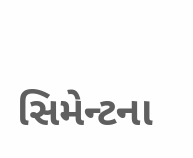સિમેન્ટના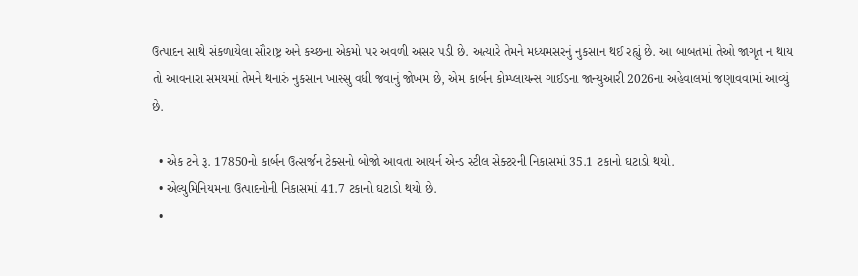ઉત્પાદન સાથે સંકળાયેલા સૌરાષ્ટ્ર અને કચ્છના એકમો પર અવળી અસર પડી છે. અત્યારે તેમને મધ્યમસરનું નુકસાન થઈ રહ્યું છે. આ બાબતમાં તેઓ જાગૃત ન થાય તો આવનારા સમયમાં તેમને થનારું નુકસાન ખાસ્સુ વધી જવાનું જોખમ છે, એમ કાર્બન કોમ્પ્લાયન્સ ગાઈડના જાન્યુઆરી 2026ના અહેવાલમાં જણાવવામાં આવ્યું છે.

  • એક ટને રૂ. 17850નો કાર્બન ઉત્સર્જન ટેક્સનો બોજો આવતા આયર્ન એન્ડ સ્ટીલ સેક્ટરની નિકાસમાં 35.1 ટકાનો ઘટાડો થયો.
  • એલ્યુમિનિયમના ઉત્પાદનોની નિકાસમાં 41.7 ટકાનો ઘટાડો થયો છે.
  •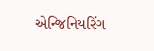એન્જિનિયરિંગ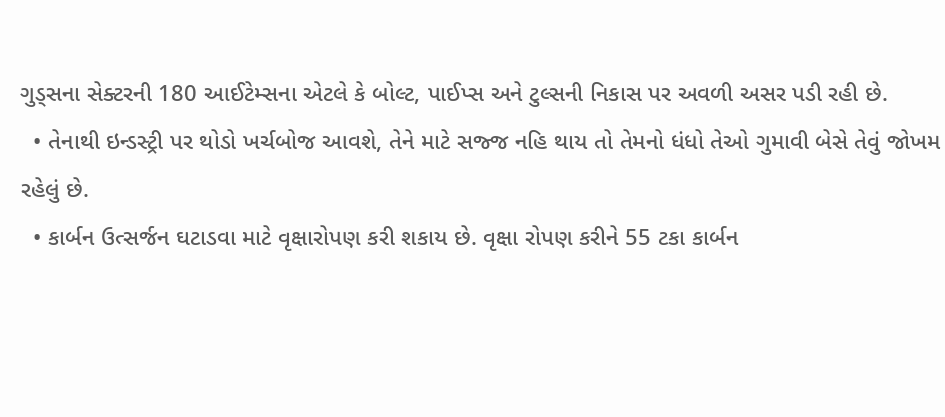ગુડ્સના સેક્ટરની 180 આઈટેમ્સના એટલે કે બોલ્ટ, પાઈપ્સ અને ટુલ્સની નિકાસ પર અવળી અસર પડી રહી છે.
  • તેનાથી ઇન્ડસ્ટ્રી પર થોડો ખર્ચબોજ આવશે, તેને માટે સજ્જ નહિ થાય તો તેમનો ધંધો તેઓ ગુમાવી બેસે તેવું જોખમ રહેલું છે.
  • કાર્બન ઉત્સર્જન ઘટાડવા માટે વૃક્ષારોપણ કરી શકાય છે. વૃક્ષા રોપણ કરીને 55 ટકા કાર્બન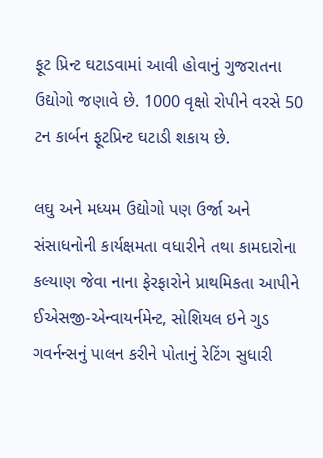ફૂટ પ્રિન્ટ ઘટાડવામાં આવી હોવાનું ગુજરાતના ઉદ્યોગો જણાવે છે. 1000 વૃક્ષો રોપીને વરસે 50 ટન કાર્બન ફૂટપ્રિન્ટ ઘટાડી શકાય છે.

લઘુ અને મધ્યમ ઉદ્યોગો પણ ઉર્જા અને સંસાધનોની કાર્યક્ષમતા વધારીને તથા કામદારોના કલ્યાણ જેવા નાના ફેરફારોને પ્રાથમિકતા આપીને ઈએસજી-એન્વાયર્નમેન્ટ, સોશિયલ ઇને ગુડ ગવર્નન્સનું પાલન કરીને પોતાનું રેટિંગ સુધારી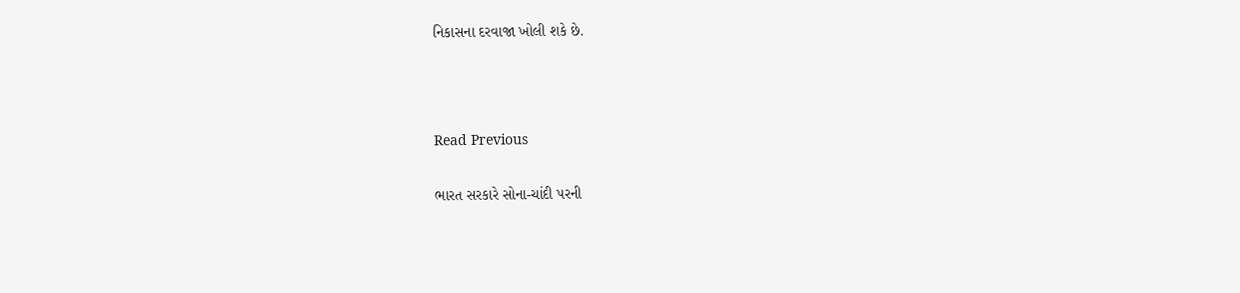નિકાસના દરવાજા ખોલી શકે છે.



Read Previous

ભારત સરકારે સોના-ચાંદી પરની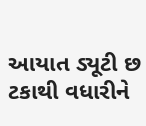આયાત ડ્યૂટી છ ટકાથી વધારીને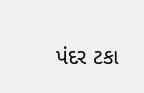પંદર ટકા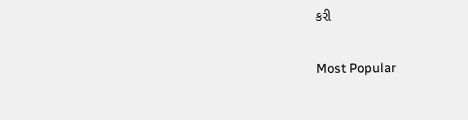કરી

Most Popular